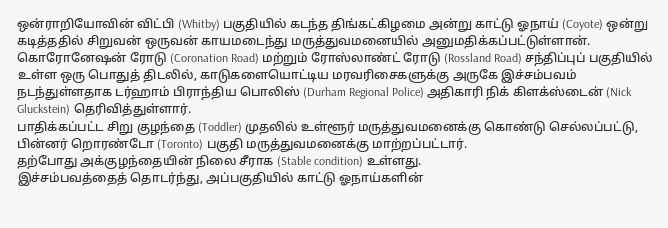ஒன்ராறியோவின் விட்பி (Whitby) பகுதியில் கடந்த திங்கட்கிழமை அன்று காட்டு ஓநாய் (Coyote) ஒன்று கடித்ததில் சிறுவன் ஒருவன் காயமடைந்து மருத்துவமனையில் அனுமதிக்கப்பட்டுள்ளான்.
கொரோனேஷன் ரோடு (Coronation Road) மற்றும் ரோஸ்லாண்ட் ரோடு (Rossland Road) சந்திப்புப் பகுதியில் உள்ள ஒரு பொதுத் திடலில், காடுகளையொட்டிய மரவரிசைகளுக்கு அருகே இச்சம்பவம் நடந்துள்ளதாக டர்ஹாம் பிராந்திய பொலிஸ் (Durham Regional Police) அதிகாரி நிக் கிளக்ஸ்டைன் (Nick Gluckstein) தெரிவித்துள்ளார்.
பாதிக்கப்பட்ட சிறு குழந்தை (Toddler) முதலில் உள்ளூர் மருத்துவமனைக்கு கொண்டு செல்லப்பட்டு, பின்னர் றொரண்டோ (Toronto) பகுதி மருத்துவமனைக்கு மாற்றப்பட்டார்.
தற்போது அக்குழந்தையின் நிலை சீராக (Stable condition) உள்ளது.
இச்சம்பவத்தைத் தொடர்ந்து, அப்பகுதியில் காட்டு ஓநாய்களின்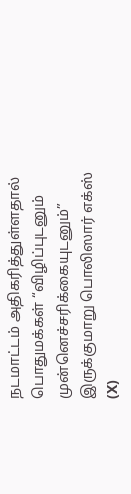நடமாட்டம் அதிகரித்துள்ளதால் பொதுமக்கள் “விழிப்புடனும் முன்னெச்சரிக்கையுடனும்” இருக்குமாறு பொலிஸார் எக்ஸ் (X)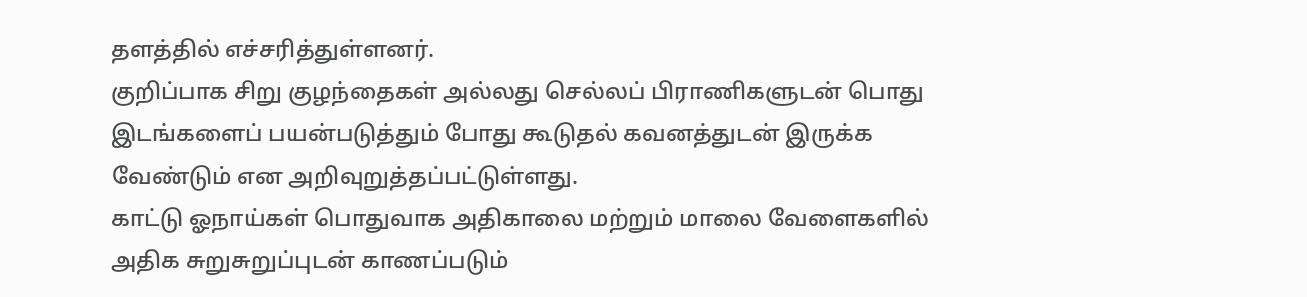தளத்தில் எச்சரித்துள்ளனர்.
குறிப்பாக சிறு குழந்தைகள் அல்லது செல்லப் பிராணிகளுடன் பொது இடங்களைப் பயன்படுத்தும் போது கூடுதல் கவனத்துடன் இருக்க வேண்டும் என அறிவுறுத்தப்பட்டுள்ளது.
காட்டு ஓநாய்கள் பொதுவாக அதிகாலை மற்றும் மாலை வேளைகளில் அதிக சுறுசுறுப்புடன் காணப்படும்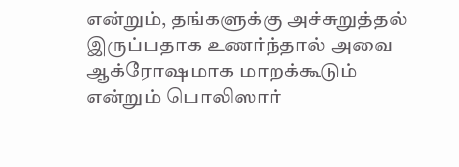என்றும், தங்களுக்கு அச்சுறுத்தல் இருப்பதாக உணர்ந்தால் அவை ஆக்ரோஷமாக மாறக்கூடும் என்றும் பொலிஸார்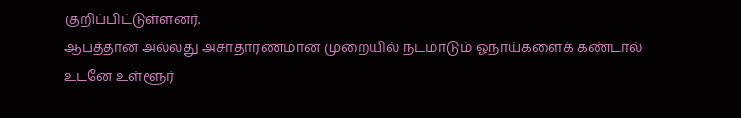குறிப்பிட்டுள்ளனர்.
ஆபத்தான அல்லது அசாதாரணமான முறையில் நடமாடும் ஓநாய்களைக் கண்டால் உடனே உள்ளூர்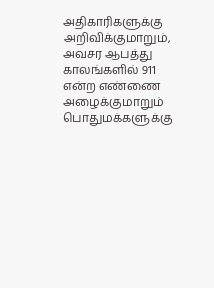அதிகாரிகளுக்கு அறிவிக்குமாறும், அவசர ஆபத்து காலங்களில் 911 என்ற எண்ணை அழைக்குமாறும் பொதுமக்களுக்கு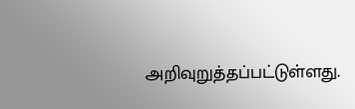அறிவுறுத்தப்பட்டுள்ளது.